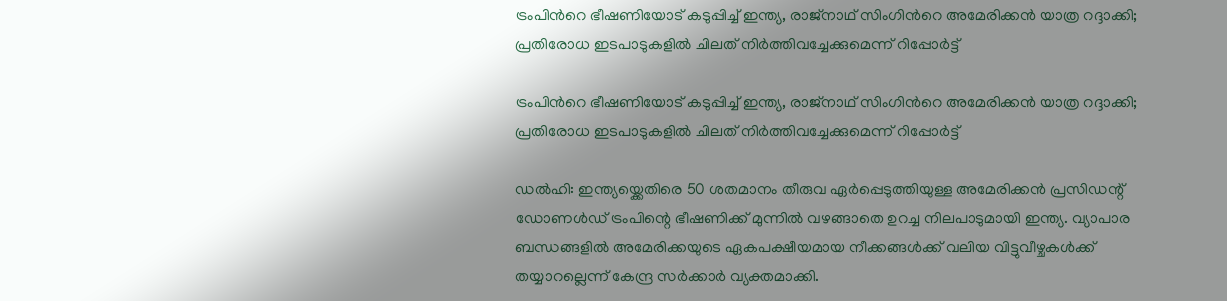ട്രംപിന്‍റെ ഭീഷണിയോട് കടുപ്പിച്ച് ഇന്ത്യ, രാജ്നാഥ് സിംഗിന്‍റെ അമേരിക്കൻ യാത്ര റദ്ദാക്കി; പ്രതിരോധ ഇടപാടുകളിൽ ചിലത് നിർത്തിവച്ചേക്കുമെന്ന് റിപ്പോർട്ട്

ട്രംപിന്‍റെ ഭീഷണിയോട് കടുപ്പിച്ച് ഇന്ത്യ, രാജ്നാഥ് സിംഗിന്‍റെ അമേരിക്കൻ യാത്ര റദ്ദാക്കി; പ്രതിരോധ ഇടപാടുകളിൽ ചിലത് നിർത്തിവച്ചേക്കുമെന്ന് റിപ്പോർട്ട്

ഡൽഹി: ഇന്ത്യയ്ക്കെതിരെ 50 ശതമാനം തീരുവ ഏർപ്പെടുത്തിയുള്ള അമേരിക്കൻ പ്രസിഡന്റ് ഡോണൾഡ് ട്രംപിന്റെ ഭീഷണിക്ക് മുന്നിൽ വഴങ്ങാതെ ഉറച്ച നിലപാടുമായി ഇന്ത്യ. വ്യാപാര ബന്ധങ്ങളിൽ അമേരിക്കയുടെ ഏകപക്ഷീയമായ നീക്കങ്ങൾക്ക് വലിയ വിട്ടുവീഴ്ചകൾക്ക് തയ്യാറല്ലെന്ന് കേന്ദ്ര സർക്കാർ വ്യക്തമാക്കി.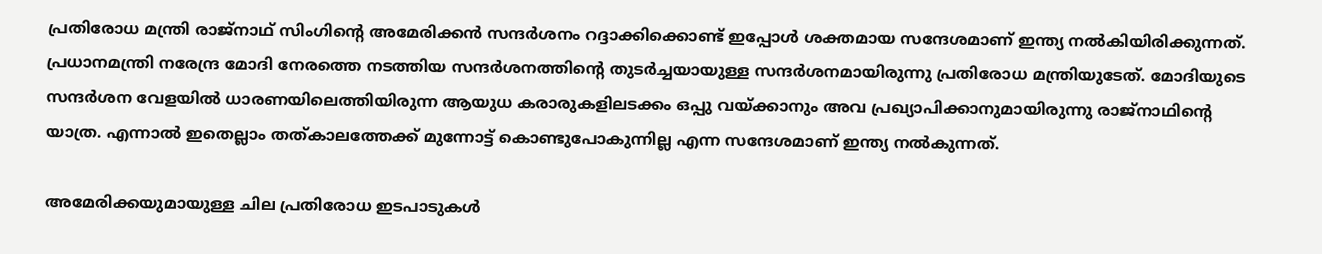പ്രതിരോധ മന്ത്രി രാജ്നാഥ് സിംഗിന്റെ അമേരിക്കൻ സന്ദർശനം റദ്ദാക്കിക്കൊണ്ട് ഇപ്പോൾ ശക്തമായ സന്ദേശമാണ് ഇന്ത്യ നൽകിയിരിക്കുന്നത്. പ്രധാനമന്ത്രി നരേന്ദ്ര മോദി നേരത്തെ നടത്തിയ സന്ദർശനത്തിന്‍റെ തുടർച്ചയായുള്ള സന്ദർശനമായിരുന്നു പ്രതിരോധ മന്ത്രിയുടേത്. മോദിയുടെ സന്ദർശന വേളയിൽ ധാരണയിലെത്തിയിരുന്ന ആയുധ കരാരുകളിലടക്കം ഒപ്പു വയ്ക്കാനും അവ പ്രഖ്യാപിക്കാനുമായിരുന്നു രാജ്നാഥിന്‍റെ യാത്ര. എന്നാൽ ഇതെല്ലാം തത്കാലത്തേക്ക് മുന്നോട്ട് കൊണ്ടുപോകുന്നില്ല എന്ന സന്ദേശമാണ് ഇന്ത്യ നൽകുന്നത്.

അമേരിക്കയുമായുള്ള ചില പ്രതിരോധ ഇടപാടുകൾ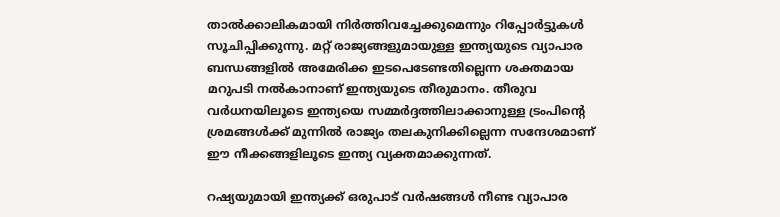താൽക്കാലികമായി നിർത്തിവച്ചേക്കുമെന്നും റിപ്പോർട്ടുകൾ സൂചിപ്പിക്കുന്നു. മറ്റ് രാജ്യങ്ങളുമായുള്ള ഇന്ത്യയുടെ വ്യാപാര ബന്ധങ്ങളിൽ അമേരിക്ക ഇടപെടേണ്ടതില്ലെന്ന ശക്തമായ മറുപടി നൽകാനാണ് ഇന്ത്യയുടെ തീരുമാനം. തീരുവ വർധനയിലൂടെ ഇന്ത്യയെ സമ്മർദ്ദത്തിലാക്കാനുള്ള ട്രംപിന്റെ ശ്രമങ്ങൾക്ക് മുന്നിൽ രാജ്യം തലകുനിക്കില്ലെന്ന സന്ദേശമാണ് ഈ നീക്കങ്ങളിലൂടെ ഇന്ത്യ വ്യക്തമാക്കുന്നത്.

റഷ്യയുമായി ഇന്ത്യക്ക് ഒരുപാട് വ‌ർഷങ്ങൾ നീണ്ട വ്യാപാര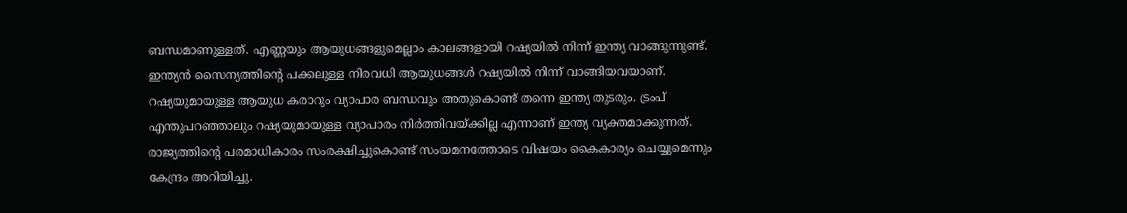ബന്ധമാണുള്ളത്. എണ്ണയും ആയുധങ്ങളുമെല്ലാം കാലങ്ങളായി റഷ്യയിൽ നിന്ന് ഇന്ത്യ വാങ്ങുന്നുണ്ട്. ഇന്ത്യൻ സൈന്യത്തിന്‍റെ പക്കലുള്ള നിരവധി ആയുധങ്ങൾ റഷ്യയിൽ നിന്ന് വാങ്ങിയവയാണ്. റഷ്യയുമായുള്ള ആയുധ കരാറും വ്യാപാര ബന്ധവും അതുകൊണ്ട് തന്നെ ഇന്ത്യ തുടരും. ട്രംപ് എന്തുപറഞ്ഞാലും റഷ്യയുമായുള്ള വ്യാപാരം നിർത്തിവയ്ക്കില്ല എന്നാണ് ഇന്ത്യ വ്യക്തമാക്കുന്നത്. രാജ്യത്തിന്റെ പരമാധികാരം സംരക്ഷിച്ചുകൊണ്ട് സംയമനത്തോടെ വിഷയം കൈകാര്യം ചെയ്യുമെന്നും കേന്ദ്രം അറിയിച്ചു.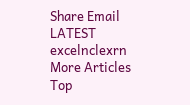Share Email
LATEST excelnclexrn
More Articles
Top